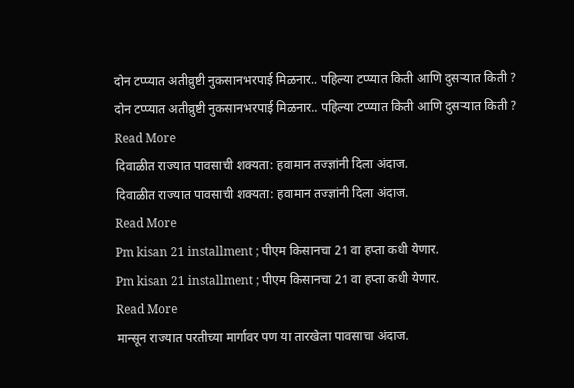दोन टप्प्यात अतीव्रुष्टी नुकसानभरपाई मिळनार.. पहिल्या टप्प्यात किती आणि दुसऱ्यात किती ?
दोन टप्प्यात अतीव्रुष्टी नुकसानभरपाई मिळनार.. पहिल्या टप्प्यात किती आणि दुसऱ्यात किती ?
Read More
दिवाळीत राज्यात पावसाची शक्यता: हवामान तज्ज्ञांनी दिला अंदाज.
दिवाळीत राज्यात पावसाची शक्यता: हवामान तज्ज्ञांनी दिला अंदाज.
Read More
Pm kisan 21 installment ; पीएम किसानचा 21 वा हप्ता कधी येणार.
Pm kisan 21 installment ; पीएम किसानचा 21 वा हप्ता कधी येणार.
Read More
मान्सून राज्यात परतीच्या मार्गावर पण या तारखेला पावसाचा अंदाज.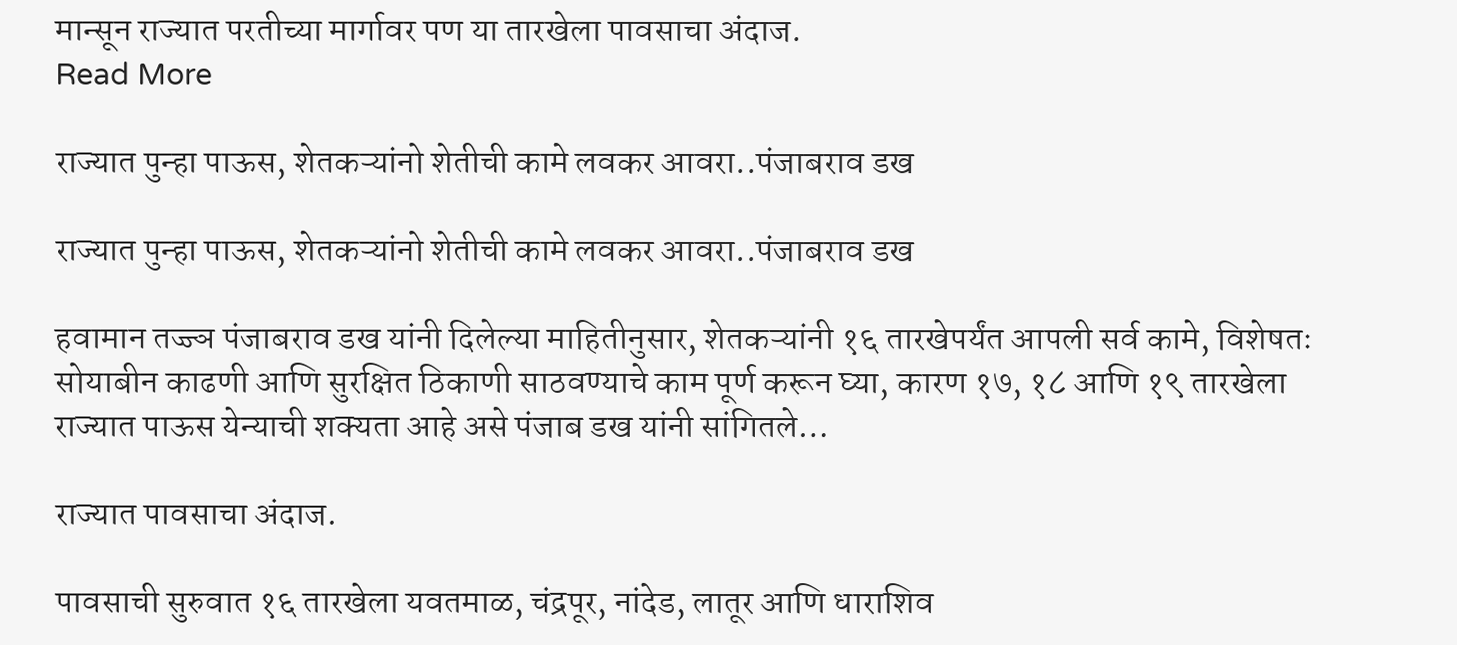मान्सून राज्यात परतीच्या मार्गावर पण या तारखेला पावसाचा अंदाज.
Read More

राज्यात पुन्हा पाऊस, शेतकऱ्यांनो शेतीची कामे लवकर आवरा..पंजाबराव डख

राज्यात पुन्हा पाऊस, शेतकऱ्यांनो शेतीची कामे लवकर आवरा..पंजाबराव डख

हवामान तज्ज्ञ पंजाबराव डख यांनी दिलेल्या माहितीनुसार, शेतकऱ्यांनी १६ तारखेपर्यंत आपली सर्व कामे, विशेषतः सोयाबीन काढणी आणि सुरक्षित ठिकाणी साठवण्याचे काम पूर्ण करून घ्या, कारण १७, १८ आणि १९ तारखेला राज्यात पाऊस येन्याची शक्यता आहे असे पंजाब डख यांनी सांगितले…

राज्यात पावसाचा अंदाज.

पावसाची सुरुवात १६ तारखेला यवतमाळ, चंद्रपूर, नांदेड, लातूर आणि धाराशिव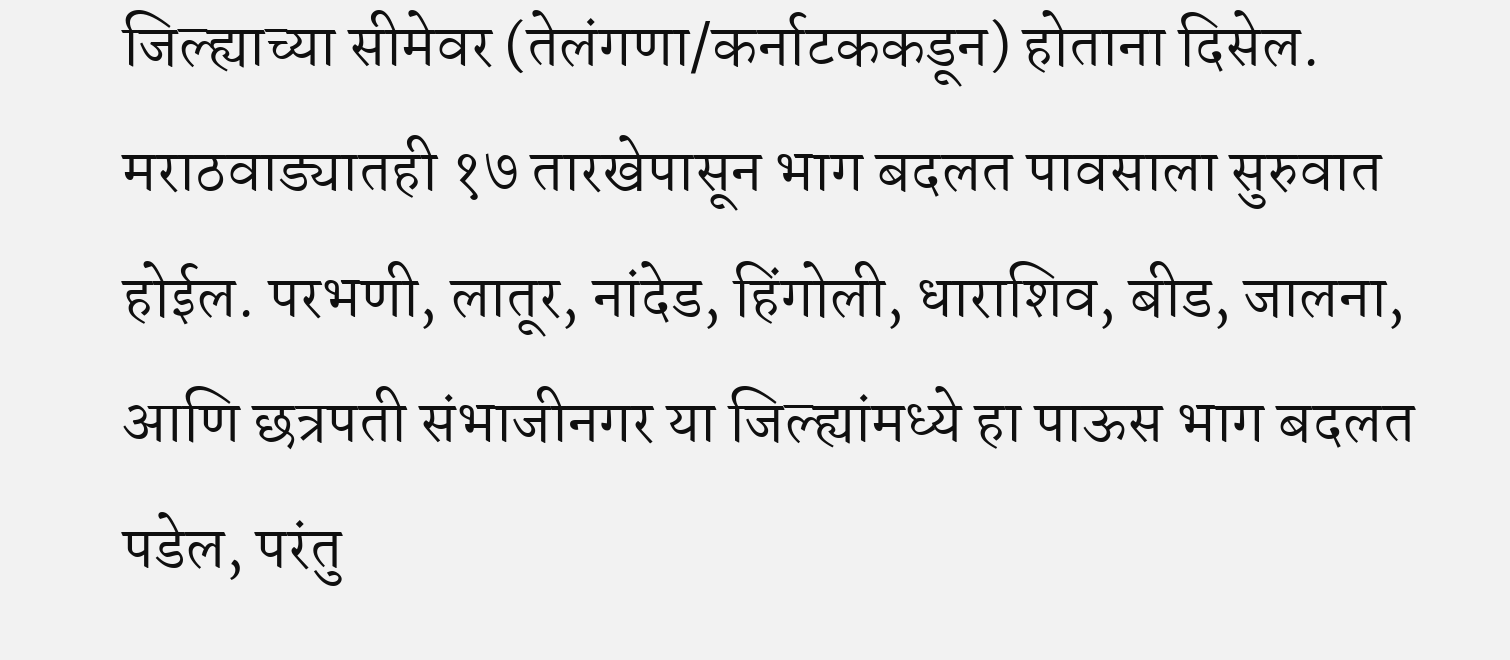जिल्ह्याच्या सीमेवर (तेलंगणा/कर्नाटककडून) होताना दिसेल. मराठवाड्यातही १७ तारखेपासून भाग बदलत पावसाला सुरुवात होईल. परभणी, लातूर, नांदेड, हिंगोली, धाराशिव, बीड, जालना, आणि छत्रपती संभाजीनगर या जिल्ह्यांमध्ये हा पाऊस भाग बदलत पडेल, परंतु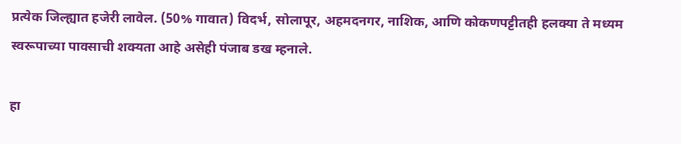प्रत्येक जिल्ह्यात हजेरी लावेल. (50% गावात) विदर्भ, सोलापूर, अहमदनगर, नाशिक, आणि कोकणपट्टीतही हलक्या ते मध्यम स्वरूपाच्या पावसाची शक्यता आहे असेही पंजाब डख म्हनाले.

हा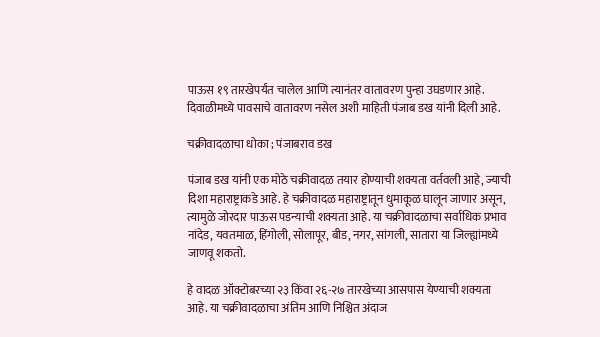पाऊस १९ तारखेपर्यंत चालेल आणि त्यानंतर वातावरण पुन्हा उघडणार आहे. दिवाळीमध्ये पावसाचे वातावरण नसेल अशी माहिती पंजाब डख यांनी दिली आहे.

चक्रीवादळाचा धोका ; पंजाबराव डख

पंजाब डख यांनी एक मोठे चक्रीवादळ तयार होण्याची शक्यता वर्तवली आहे, ज्याची दिशा महाराष्ट्राकडे आहे. हे चक्रीवादळ महाराष्ट्रातून धुमाकूळ घालून जाणार असून, त्यामुळे जोरदार पाऊस पडन्याची शक्यता आहे. या चक्रीवादळाचा सर्वाधिक प्रभाव नांदेड, यवतमाळ, हिंगोली, सोलापूर, बीड, नगर, सांगली, सातारा या जिल्ह्यांमध्ये जाणवू शकतो.

हे वादळ ऑक्टोबरच्या २३ किंवा २६-२७ तारखेच्या आसपास येण्याची शक्यता आहे. या चक्रीवादळाचा अंतिम आणि निश्चित अंदाज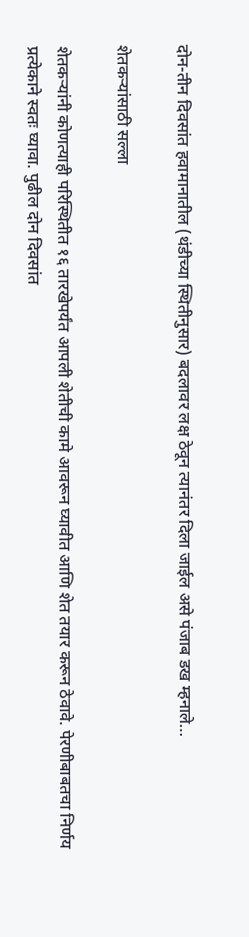दोन-तीन दिवसांत हवामानातील (थंडीच्या स्थितीनुसार) बदलावर लक्ष ठेवून त्यानंतर दिला जाईल असे पंजाब डख म्हनाले…

शेतकऱ्यांसाठी सल्ला

शेतकऱ्यांनी कोणत्याही परिस्थितीत १६ तारखेपर्यंत आपली शेतीची कामे आवरून घ्यावीत आणि शेत तयार करून ठेवावे. पेरणीबाबतचा निर्णय प्रत्येकाने स्वतः घ्यावा. पुढील दोन दिवसांत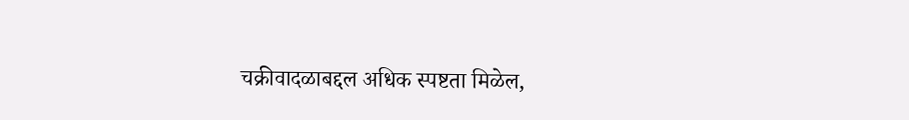चक्रीवादळाबद्दल अधिक स्पष्टता मिळेल,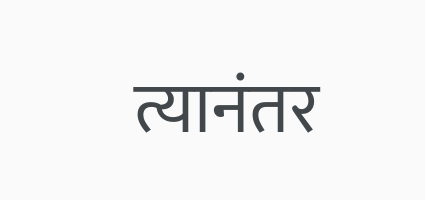त्यानंतर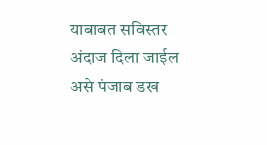याबाबत सविस्तर अंदाज दिला जाईल असे पंजाब डख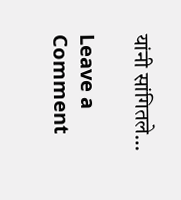यांनी सांगितले…

Leave a Comment